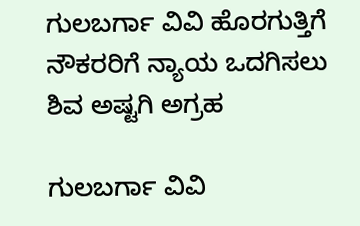ಗುಲಬರ್ಗಾ ವಿವಿ ಹೊರಗುತ್ತಿಗೆ ನೌಕರರಿಗೆ ನ್ಯಾಯ ಒದಗಿಸಲು ಶಿವ ಅಷ್ಟಗಿ ಅಗ್ರಹ

ಗುಲಬರ್ಗಾ ವಿವಿ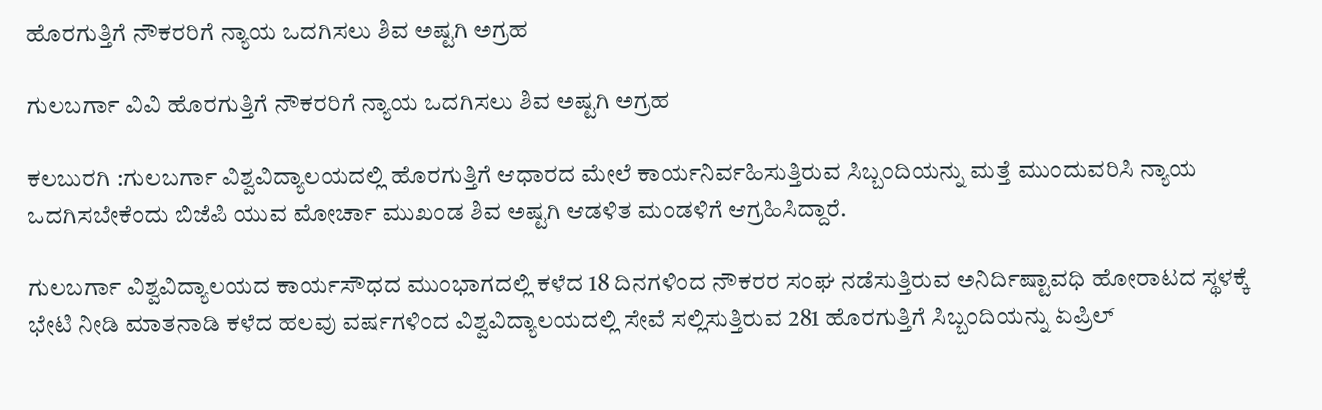ಹೊರಗುತ್ತಿಗೆ ನೌಕರರಿಗೆ ನ್ಯಾಯ ಒದಗಿಸಲು ಶಿವ ಅಷ್ಟಗಿ ಅಗ್ರಹ

ಗುಲಬರ್ಗಾ ವಿವಿ ಹೊರಗುತ್ತಿಗೆ ನೌಕರರಿಗೆ ನ್ಯಾಯ ಒದಗಿಸಲು ಶಿವ ಅಷ್ಟಗಿ ಅಗ್ರಹ

ಕಲಬುರಗಿ :ಗುಲಬರ್ಗಾ ವಿಶ್ವವಿದ್ಯಾಲಯದಲ್ಲಿ ಹೊರಗುತ್ತಿಗೆ ಆಧಾರದ ಮೇಲೆ ಕಾರ್ಯನಿರ್ವಹಿಸುತ್ತಿರುವ ಸಿಬ್ಬಂದಿಯನ್ನು ಮತ್ತೆ ಮುಂದುವರಿಸಿ ನ್ಯಾಯ ಒದಗಿಸಬೇಕೆಂದು ಬಿಜೆಪಿ ಯುವ ಮೋರ್ಚಾ ಮುಖಂಡ ಶಿವ ಅಷ್ಟಗಿ ಆಡಳಿತ ಮಂಡಳಿಗೆ ಆಗ್ರಹಿಸಿದ್ದಾರೆ.

ಗುಲಬರ್ಗಾ ವಿಶ್ವವಿದ್ಯಾಲಯದ ಕಾರ್ಯಸೌಧದ ಮುಂಭಾಗದಲ್ಲಿ ಕಳೆದ 18 ದಿನಗಳಿಂದ ನೌಕರರ ಸಂಘ ನಡೆಸುತ್ತಿರುವ ಅನಿರ್ದಿಷ್ಟಾವಧಿ ಹೋರಾಟದ ಸ್ಥಳಕ್ಕೆ ಭೇಟಿ ನೀಡಿ ಮಾತನಾಡಿ ಕಳೆದ ಹಲವು ವರ್ಷಗಳಿಂದ ವಿಶ್ವವಿದ್ಯಾಲಯದಲ್ಲಿ ಸೇವೆ ಸಲ್ಲಿಸುತ್ತಿರುವ 281 ಹೊರಗುತ್ತಿಗೆ ಸಿಬ್ಬಂದಿಯನ್ನು ಏಪ್ರಿಲ್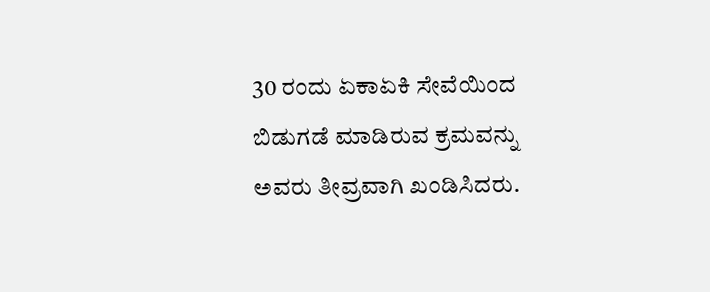30 ರಂದು ಏಕಾಏಕಿ ಸೇವೆಯಿಂದ ಬಿಡುಗಡೆ ಮಾಡಿರುವ ಕ್ರಮವನ್ನು ಅವರು ತೀವ್ರವಾಗಿ ಖಂಡಿಸಿದರು.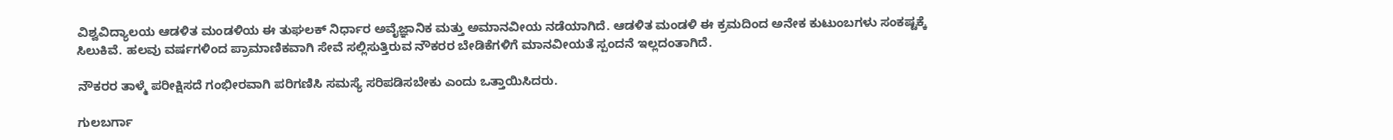ವಿಶ್ವವಿದ್ಯಾಲಯ ಆಡಳಿತ ಮಂಡಳಿಯ ಈ ತುಘಲಕ್ ನಿರ್ಧಾರ ಅವೈಜ್ಞಾನಿಕ ಮತ್ತು ಅಮಾನವೀಯ ನಡೆಯಾಗಿದೆ. ಆಡಳಿತ ಮಂಡಳಿ ಈ ಕ್ರಮದಿಂದ ಅನೇಕ ಕುಟುಂಬಗಳು ಸಂಕಷ್ಟಕ್ಕೆ ಸಿಲುಕಿವೆ. ಹಲವು ವರ್ಷಗಳಿಂದ ಪ್ರಾಮಾಣಿಕವಾಗಿ ಸೇವೆ ಸಲ್ಲಿಸುತ್ತಿರುವ ನೌಕರರ ಬೇಡಿಕೆಗಳಿಗೆ ಮಾನವೀಯತೆ ಸ್ಪಂದನೆ ಇಲ್ಲದಂತಾಗಿದೆ.

ನೌಕರರ ತಾಳ್ಮೆ ಪರೀಕ್ಷಿಸದೆ ಗಂಭೀರವಾಗಿ ಪರಿಗಣಿಸಿ ಸಮಸ್ಯೆ ಸರಿಪಡಿಸಬೇಕು ಎಂದು ಒತ್ತಾಯಿಸಿದರು.

ಗುಲಬರ್ಗಾ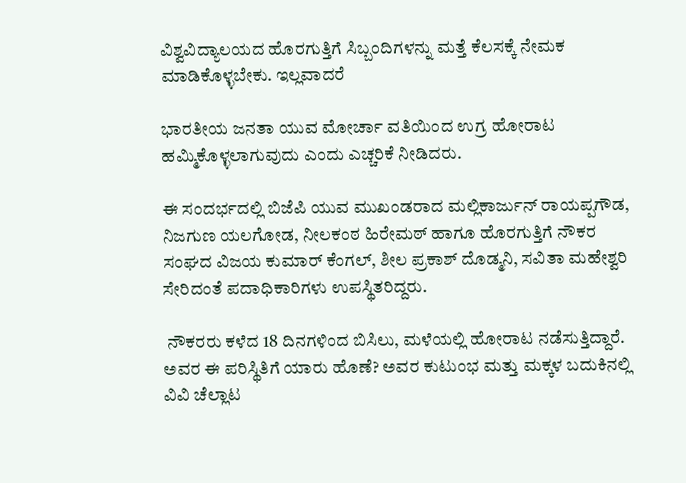ವಿಶ್ವವಿದ್ಯಾಲಯದ ಹೊರಗುತ್ತಿಗೆ ಸಿಬ್ಬಂದಿಗಳನ್ನು ಮತ್ತೆ ಕೆಲಸಕ್ಕೆ ನೇಮಕ ಮಾಡಿಕೊಳ್ಳಬೇಕು. ಇಲ್ಲವಾದರೆ

ಭಾರತೀಯ ಜನತಾ ಯುವ ಮೋರ್ಚಾ ವತಿಯಿಂದ ಉಗ್ರ ಹೋರಾಟ ಹಮ್ಮಿಕೊಳ್ಳಲಾಗುವುದು ಎಂದು ಎಚ್ಚರಿಕೆ ನೀಡಿದರು.

ಈ ಸಂದರ್ಭದಲ್ಲಿ ಬಿಜೆಪಿ ಯುವ ಮುಖಂಡರಾದ ಮಲ್ಲಿಕಾರ್ಜುನ್ ರಾಯಪ್ಪಗೌಡ, ನಿಜಗುಣ ಯಲಗೋಡ, ನೀಲಕಂಠ ಹಿರೇಮಠ್ ಹಾಗೂ ಹೊರಗುತ್ತಿಗೆ ನೌಕರ ಸಂಘದ ವಿಜಯ ಕುಮಾರ್ ಕೆಂಗಲ್, ಶೀಲ ಪ್ರಕಾಶ್ ದೊಡ್ಮನಿ, ಸವಿತಾ ಮಹೇಶ್ವರಿ ಸೇರಿದಂತೆ ಪದಾಧಿಕಾರಿಗಳು ಉಪಸ್ಥಿತರಿದ್ದರು.

 ನೌಕರರು ಕಳೆದ 18 ದಿನಗಳಿಂದ ಬಿಸಿಲು, ಮಳೆಯಲ್ಲಿ ಹೋರಾಟ ನಡೆಸುತ್ತಿದ್ದಾರೆ. ಅವರ ಈ ಪರಿಸ್ಥಿತಿಗೆ ಯಾರು ಹೊಣೆ? ಅವರ ಕುಟುಂಭ ಮತ್ತು ಮಕ್ಕಳ ಬದುಕಿನಲ್ಲಿ ವಿವಿ ಚೆಲ್ಲಾಟ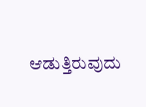ಆಡುತ್ತಿರುವುದು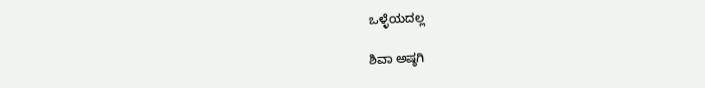ಒಳ್ಳೆಯದಲ್ಲ

ಶಿವಾ ಅಷ್ಠಗಿ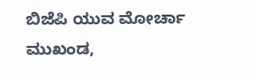ಬಿಜೆಪಿ ಯುವ ಮೋರ್ಚಾ ಮುಖಂಡ,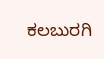ಕಲಬುರಗಿ